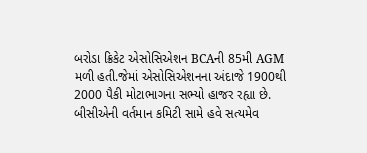બરોડા ક્રિકેટ એસોસિએશન BCAની 85મી AGM મળી હતી.જેમાં એસોસિએશનના અંદાજે 1900થી 2000 પૈકી મોટાભાગના સભ્યો હાજર રહ્યા છે.
બીસીએની વર્તમાન કમિટી સામે હવે સત્યમેવ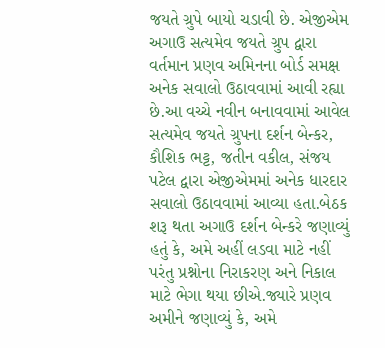જયતે ગ્રુપે બાયો ચડાવી છે. એજીએમ અગાઉ સત્યમેવ જયતે ગ્રુપ દ્વારા વર્તમાન પ્રણવ અમિનના બોર્ડ સમક્ષ અનેક સવાલો ઉઠાવવામાં આવી રહ્યા છે.આ વચ્ચે નવીન બનાવવામાં આવેલ સત્યમેવ જયતે ગ્રુપના દર્શન બેન્કર, કૌશિક ભટ્ટ, જતીન વકીલ, સંજય પટેલ દ્વારા એજીએમમાં અનેક ધારદાર સવાલો ઉઠાવવામાં આવ્યા હતા.બેઠક શરૂ થતા અગાઉ દર્શન બેન્કરે જણાવ્યું હતું કે, અમે અહીં લડવા માટે નહીં પરંતુ પ્રશ્નોના નિરાકરણ અને નિકાલ માટે ભેગા થયા છીએ.જ્યારે પ્રણવ અમીને જણાવ્યું કે, અમે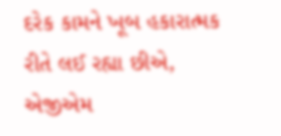દરેક કામને ખૂબ હકારાત્મક રીતે લઈ રહ્યા છીએ, એજીએમ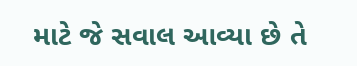માટે જે સવાલ આવ્યા છે તે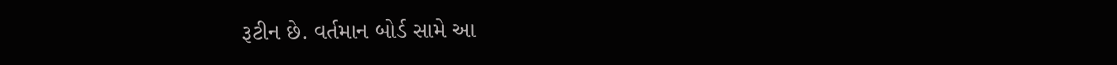રૂટીન છે. વર્તમાન બોર્ડ સામે આ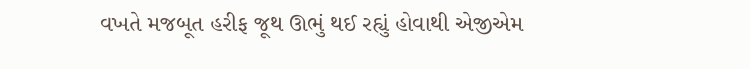વખતે મજબૂત હરીફ જૂથ ઊભું થઈ રહ્યું હોવાથી એજીએમ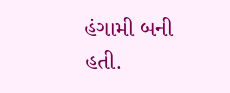હંગામી બની હતી.